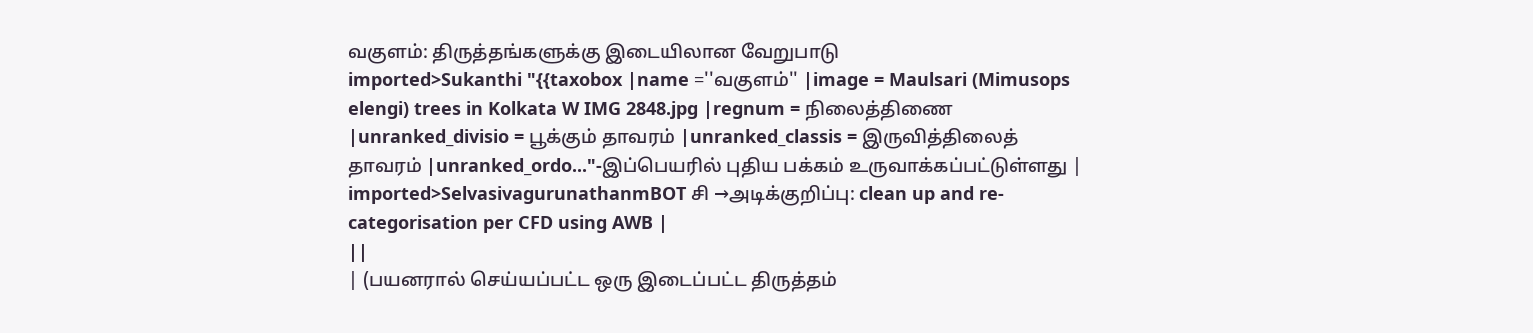வகுளம்: திருத்தங்களுக்கு இடையிலான வேறுபாடு
imported>Sukanthi "{{taxobox |name =''வகுளம்'' |image = Maulsari (Mimusops elengi) trees in Kolkata W IMG 2848.jpg |regnum = நிலைத்திணை |unranked_divisio = பூக்கும் தாவரம் |unranked_classis = இருவித்திலைத் தாவரம் |unranked_ordo..."-இப்பெயரில் புதிய பக்கம் உருவாக்கப்பட்டுள்ளது |
imported>SelvasivagurunathanmBOT சி →அடிக்குறிப்பு: clean up and re-categorisation per CFD using AWB |
||
| (பயனரால் செய்யப்பட்ட ஒரு இடைப்பட்ட திருத்தம்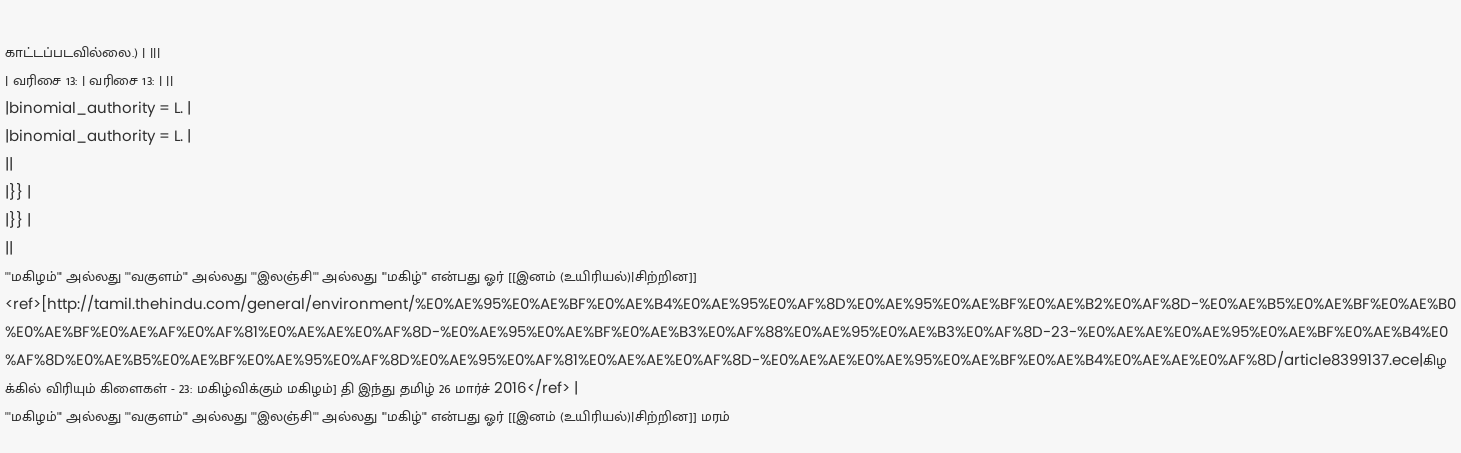காட்டப்படவில்லை.) | |||
| வரிசை 13: | வரிசை 13: | ||
|binomial_authority = L. |
|binomial_authority = L. |
||
|}} |
|}} |
||
'''மகிழம்''' அல்லது '''வகுளம்''' அல்லது '''இலஞ்சி''' அல்லது '''மகிழ்''' என்பது ஓர் [[இனம் (உயிரியல்)|சிற்றின]] <ref>[http://tamil.thehindu.com/general/environment/%E0%AE%95%E0%AE%BF%E0%AE%B4%E0%AE%95%E0%AF%8D%E0%AE%95%E0%AE%BF%E0%AE%B2%E0%AF%8D-%E0%AE%B5%E0%AE%BF%E0%AE%B0%E0%AE%BF%E0%AE%AF%E0%AF%81%E0%AE%AE%E0%AF%8D-%E0%AE%95%E0%AE%BF%E0%AE%B3%E0%AF%88%E0%AE%95%E0%AE%B3%E0%AF%8D-23-%E0%AE%AE%E0%AE%95%E0%AE%BF%E0%AE%B4%E0%AF%8D%E0%AE%B5%E0%AE%BF%E0%AE%95%E0%AF%8D%E0%AE%95%E0%AF%81%E0%AE%AE%E0%AF%8D-%E0%AE%AE%E0%AE%95%E0%AE%BF%E0%AE%B4%E0%AE%AE%E0%AF%8D/article8399137.ece|கிழக்கில் விரியும் கிளைகள் - 23: மகிழ்விக்கும் மகிழம்] தி இந்து தமிழ் 26 மார்ச் 2016</ref> |
'''மகிழம்''' அல்லது '''வகுளம்''' அல்லது '''இலஞ்சி''' அல்லது '''மகிழ்''' என்பது ஓர் [[இனம் (உயிரியல்)|சிற்றின]] மரம்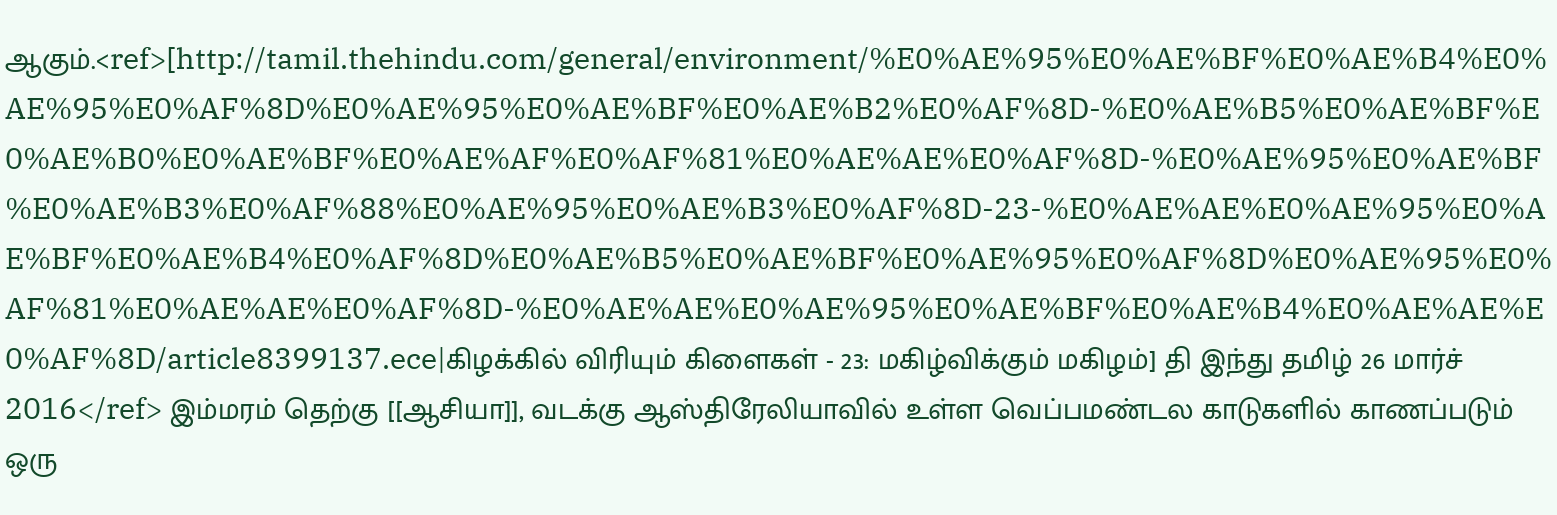ஆகும்.<ref>[http://tamil.thehindu.com/general/environment/%E0%AE%95%E0%AE%BF%E0%AE%B4%E0%AE%95%E0%AF%8D%E0%AE%95%E0%AE%BF%E0%AE%B2%E0%AF%8D-%E0%AE%B5%E0%AE%BF%E0%AE%B0%E0%AE%BF%E0%AE%AF%E0%AF%81%E0%AE%AE%E0%AF%8D-%E0%AE%95%E0%AE%BF%E0%AE%B3%E0%AF%88%E0%AE%95%E0%AE%B3%E0%AF%8D-23-%E0%AE%AE%E0%AE%95%E0%AE%BF%E0%AE%B4%E0%AF%8D%E0%AE%B5%E0%AE%BF%E0%AE%95%E0%AF%8D%E0%AE%95%E0%AF%81%E0%AE%AE%E0%AF%8D-%E0%AE%AE%E0%AE%95%E0%AE%BF%E0%AE%B4%E0%AE%AE%E0%AF%8D/article8399137.ece|கிழக்கில் விரியும் கிளைகள் - 23: மகிழ்விக்கும் மகிழம்] தி இந்து தமிழ் 26 மார்ச் 2016</ref> இம்மரம் தெற்கு [[ஆசியா]], வடக்கு ஆஸ்திரேலியாவில் உள்ள வெப்பமண்டல காடுகளில் காணப்படும் ஒரு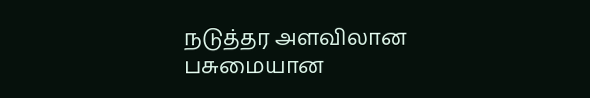நடுத்தர அளவிலான பசுமையான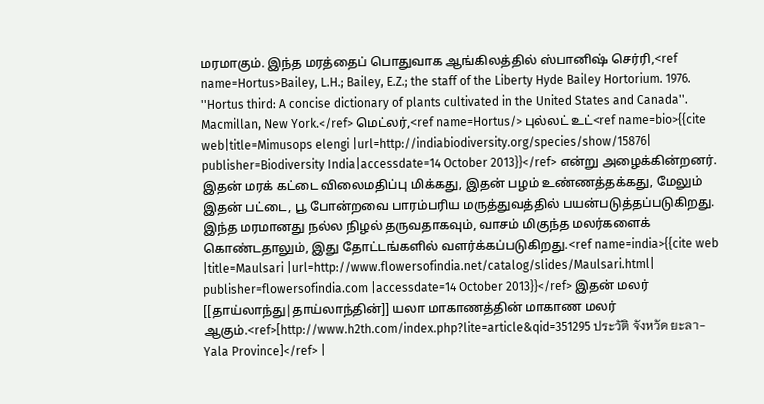மரமாகும். இந்த மரத்தைப் பொதுவாக ஆங்கிலத்தில் ஸ்பானிஷ் செர்ரி,<ref name=Hortus>Bailey, L.H.; Bailey, E.Z.; the staff of the Liberty Hyde Bailey Hortorium. 1976. ''Hortus third: A concise dictionary of plants cultivated in the United States and Canada''. Macmillan, New York.</ref> மெட்லர்,<ref name=Hortus/> புல்லட் உட்<ref name=bio>{{cite web|title=Mimusops elengi |url=http://indiabiodiversity.org/species/show/15876| publisher=Biodiversity India|accessdate=14 October 2013}}</ref> என்று அழைக்கின்றனர். இதன் மரக் கட்டை விலைமதிப்பு மிக்கது, இதன் பழம் உண்ணத்தக்கது, மேலும் இதன் பட்டை, பூ போன்றவை பாரம்பரிய மருத்துவத்தில் பயன்படுத்தப்படுகிறது. இந்த மரமானது நல்ல நிழல் தருவதாகவும், வாசம் மிகுந்த மலர்களைக் கொண்டதாலும், இது தோட்டங்களில் வளர்க்கப்படுகிறது.<ref name=india>{{cite web |title=Maulsari |url=http://www.flowersofindia.net/catalog/slides/Maulsari.html| publisher=flowersofindia.com |accessdate=14 October 2013}}</ref> இதன் மலர் [[தாய்லாந்து|தாய்லாந்தின்]] யலா மாகாணத்தின் மாகாண மலர் ஆகும்.<ref>[http://www.h2th.com/index.php?lite=article&qid=351295 ประวัติ จังหวัด ยะลา-Yala Province]</ref> |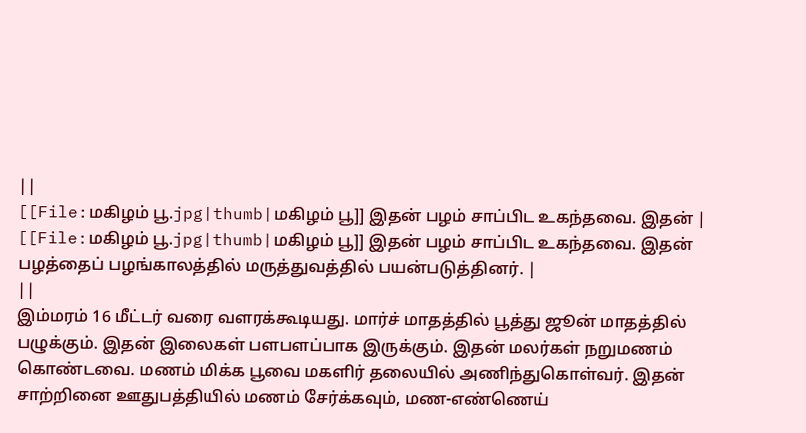||
[[File:மகிழம் பூ.jpg|thumb|மகிழம் பூ]] இதன் பழம் சாப்பிட உகந்தவை. இதன் |
[[File:மகிழம் பூ.jpg|thumb|மகிழம் பூ]] இதன் பழம் சாப்பிட உகந்தவை. இதன் பழத்தைப் பழங்காலத்தில் மருத்துவத்தில் பயன்படுத்தினர். |
||
இம்மரம் 16 மீட்டர் வரை வளரக்கூடியது. மார்ச் மாதத்தில் பூத்து ஜூன் மாதத்தில் பழுக்கும். இதன் இலைகள் பளபளப்பாக இருக்கும். இதன் மலர்கள் நறுமணம் கொண்டவை. மணம் மிக்க பூவை மகளிர் தலையில் அணிந்துகொள்வர். இதன் சாற்றினை ஊதுபத்தியில் மணம் சேர்க்கவும், மண-எண்ணெய்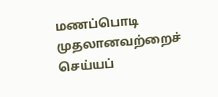மணப்பொடி முதலானவற்றைச் செய்யப்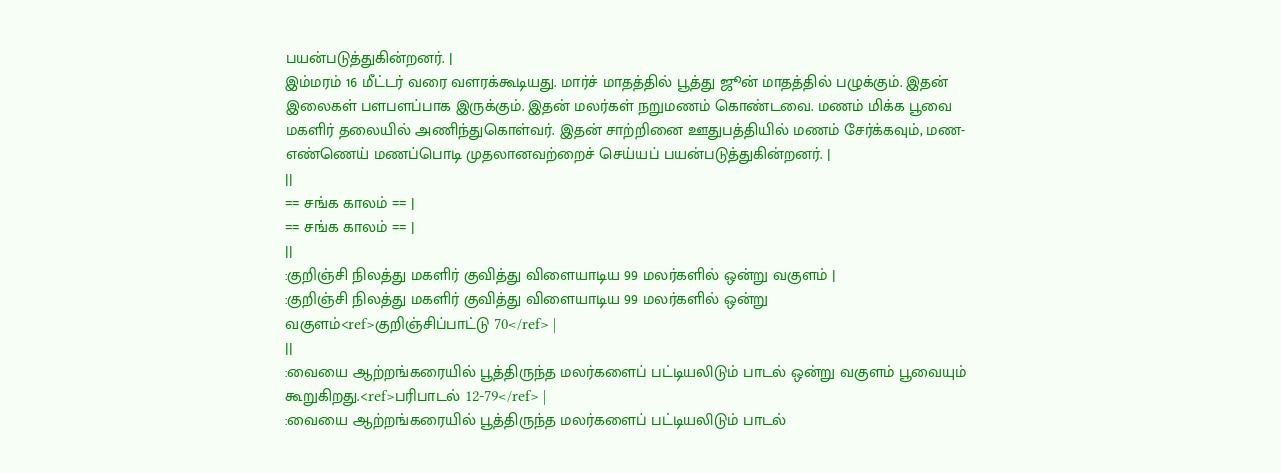பயன்படுத்துகின்றனர். |
இம்மரம் 16 மீட்டர் வரை வளரக்கூடியது. மார்ச் மாதத்தில் பூத்து ஜூன் மாதத்தில் பழுக்கும். இதன் இலைகள் பளபளப்பாக இருக்கும். இதன் மலர்கள் நறுமணம் கொண்டவை. மணம் மிக்க பூவை மகளிர் தலையில் அணிந்துகொள்வர். இதன் சாற்றினை ஊதுபத்தியில் மணம் சேர்க்கவும், மண-எண்ணெய் மணப்பொடி முதலானவற்றைச் செய்யப் பயன்படுத்துகின்றனர். |
||
== சங்க காலம் == |
== சங்க காலம் == |
||
:குறிஞ்சி நிலத்து மகளிர் குவித்து விளையாடிய 99 மலர்களில் ஒன்று வகுளம் |
:குறிஞ்சி நிலத்து மகளிர் குவித்து விளையாடிய 99 மலர்களில் ஒன்று வகுளம்<ref>குறிஞ்சிப்பாட்டு 70</ref> |
||
:வையை ஆற்றங்கரையில் பூத்திருந்த மலர்களைப் பட்டியலிடும் பாடல் ஒன்று வகுளம் பூவையும் கூறுகிறது.<ref>பரிபாடல் 12-79</ref> |
:வையை ஆற்றங்கரையில் பூத்திருந்த மலர்களைப் பட்டியலிடும் பாடல்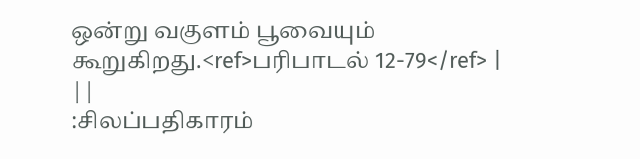ஒன்று வகுளம் பூவையும் கூறுகிறது.<ref>பரிபாடல் 12-79</ref> |
||
:சிலப்பதிகாரம்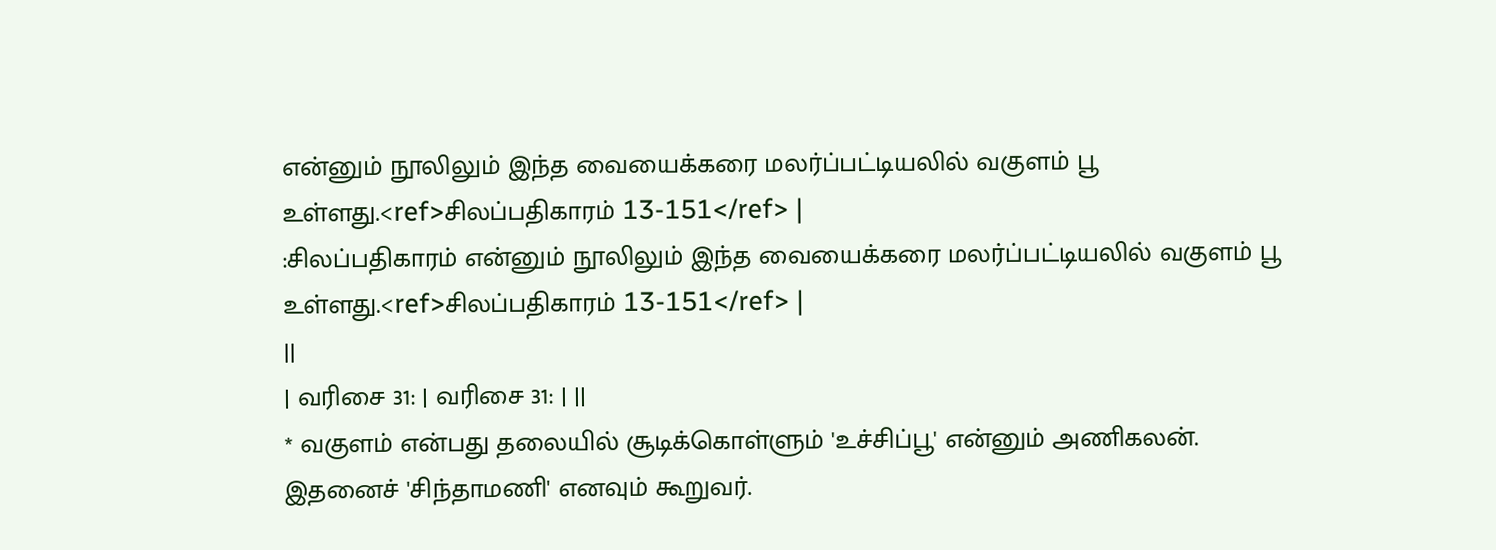என்னும் நூலிலும் இந்த வையைக்கரை மலர்ப்பட்டியலில் வகுளம் பூ உள்ளது.<ref>சிலப்பதிகாரம் 13-151</ref> |
:சிலப்பதிகாரம் என்னும் நூலிலும் இந்த வையைக்கரை மலர்ப்பட்டியலில் வகுளம் பூ உள்ளது.<ref>சிலப்பதிகாரம் 13-151</ref> |
||
| வரிசை 31: | வரிசை 31: | ||
* வகுளம் என்பது தலையில் சூடிக்கொள்ளும் 'உச்சிப்பூ' என்னும் அணிகலன். இதனைச் 'சிந்தாமணி' எனவும் கூறுவர்.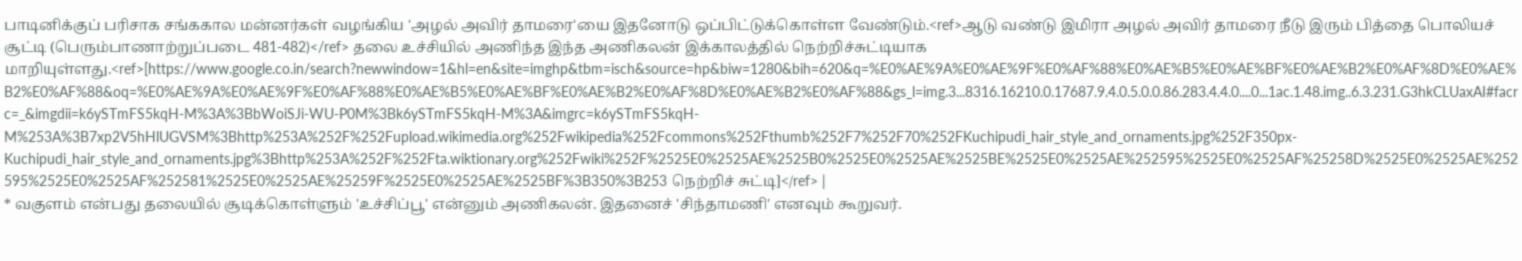பாடினிக்குப் பரிசாக சங்ககால மன்னர்கள் வழங்கிய 'அழல் அவிர் தாமரை'யை இதனோடு ஒப்பிட்டுக்கொள்ள வேண்டும்.<ref>ஆடு வண்டு இமிரா அழல் அவிர் தாமரை நீடு இரும் பித்தை பொலியச் சூட்டி (பெரும்பாணாற்றுப்படை 481-482)</ref> தலை உச்சியில் அணிந்த இந்த அணிகலன் இக்காலத்தில் நெற்றிச்சுட்டியாக மாறியுள்ளது.<ref>[https://www.google.co.in/search?newwindow=1&hl=en&site=imghp&tbm=isch&source=hp&biw=1280&bih=620&q=%E0%AE%9A%E0%AE%9F%E0%AF%88%E0%AE%B5%E0%AE%BF%E0%AE%B2%E0%AF%8D%E0%AE%B2%E0%AF%88&oq=%E0%AE%9A%E0%AE%9F%E0%AF%88%E0%AE%B5%E0%AE%BF%E0%AE%B2%E0%AF%8D%E0%AE%B2%E0%AF%88&gs_l=img.3...8316.16210.0.17687.9.4.0.5.0.0.86.283.4.4.0....0...1ac.1.48.img..6.3.231.G3hkCLUaxAI#facrc=_&imgdii=k6ySTmFS5kqH-M%3A%3BbWoiSJi-WU-P0M%3Bk6ySTmFS5kqH-M%3A&imgrc=k6ySTmFS5kqH-M%253A%3B7xp2V5hHlUGVSM%3Bhttp%253A%252F%252Fupload.wikimedia.org%252Fwikipedia%252Fcommons%252Fthumb%252F7%252F70%252FKuchipudi_hair_style_and_ornaments.jpg%252F350px-Kuchipudi_hair_style_and_ornaments.jpg%3Bhttp%253A%252F%252Fta.wiktionary.org%252Fwiki%252F%2525E0%2525AE%2525B0%2525E0%2525AE%2525BE%2525E0%2525AE%252595%2525E0%2525AF%25258D%2525E0%2525AE%252595%2525E0%2525AF%252581%2525E0%2525AE%25259F%2525E0%2525AE%2525BF%3B350%3B253 நெற்றிச் சுட்டி]</ref> |
* வகுளம் என்பது தலையில் சூடிக்கொள்ளும் 'உச்சிப்பூ' என்னும் அணிகலன். இதனைச் 'சிந்தாமணி' எனவும் கூறுவர்.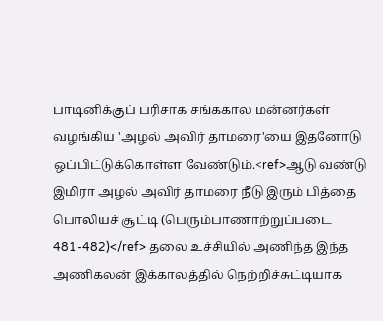பாடினிக்குப் பரிசாக சங்ககால மன்னர்கள் வழங்கிய 'அழல் அவிர் தாமரை'யை இதனோடு ஒப்பிட்டுக்கொள்ள வேண்டும்.<ref>ஆடு வண்டு இமிரா அழல் அவிர் தாமரை நீடு இரும் பித்தை பொலியச் சூட்டி (பெரும்பாணாற்றுப்படை 481-482)</ref> தலை உச்சியில் அணிந்த இந்த அணிகலன் இக்காலத்தில் நெற்றிச்சுட்டியாக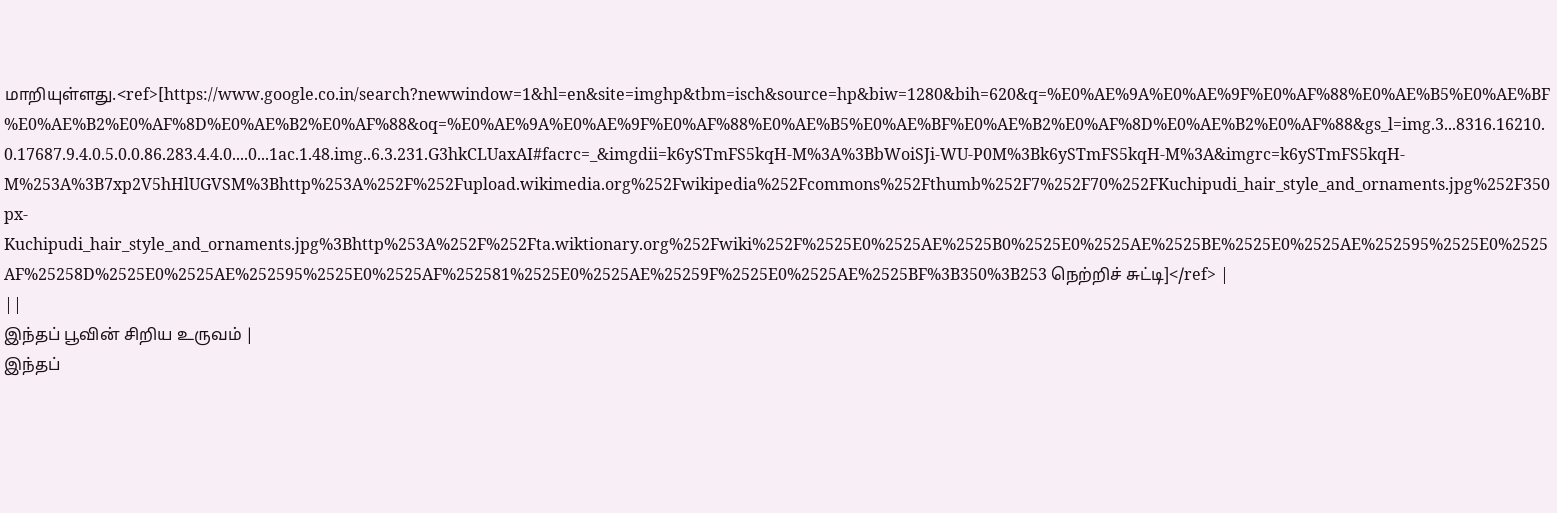மாறியுள்ளது.<ref>[https://www.google.co.in/search?newwindow=1&hl=en&site=imghp&tbm=isch&source=hp&biw=1280&bih=620&q=%E0%AE%9A%E0%AE%9F%E0%AF%88%E0%AE%B5%E0%AE%BF%E0%AE%B2%E0%AF%8D%E0%AE%B2%E0%AF%88&oq=%E0%AE%9A%E0%AE%9F%E0%AF%88%E0%AE%B5%E0%AE%BF%E0%AE%B2%E0%AF%8D%E0%AE%B2%E0%AF%88&gs_l=img.3...8316.16210.0.17687.9.4.0.5.0.0.86.283.4.4.0....0...1ac.1.48.img..6.3.231.G3hkCLUaxAI#facrc=_&imgdii=k6ySTmFS5kqH-M%3A%3BbWoiSJi-WU-P0M%3Bk6ySTmFS5kqH-M%3A&imgrc=k6ySTmFS5kqH-M%253A%3B7xp2V5hHlUGVSM%3Bhttp%253A%252F%252Fupload.wikimedia.org%252Fwikipedia%252Fcommons%252Fthumb%252F7%252F70%252FKuchipudi_hair_style_and_ornaments.jpg%252F350px-Kuchipudi_hair_style_and_ornaments.jpg%3Bhttp%253A%252F%252Fta.wiktionary.org%252Fwiki%252F%2525E0%2525AE%2525B0%2525E0%2525AE%2525BE%2525E0%2525AE%252595%2525E0%2525AF%25258D%2525E0%2525AE%252595%2525E0%2525AF%252581%2525E0%2525AE%25259F%2525E0%2525AE%2525BF%3B350%3B253 நெற்றிச் சுட்டி]</ref> |
||
இந்தப் பூவின் சிறிய உருவம் |
இந்தப்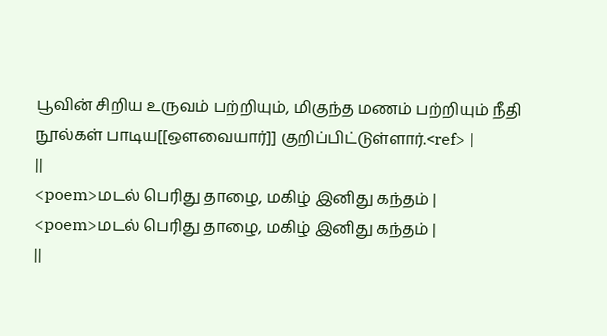பூவின் சிறிய உருவம் பற்றியும், மிகுந்த மணம் பற்றியும் நீதி நூல்கள் பாடிய[[ஔவையார்]] குறிப்பிட்டுள்ளார்.<ref> |
||
<poem>மடல் பெரிது தாழை, மகிழ் இனிது கந்தம் |
<poem>மடல் பெரிது தாழை, மகிழ் இனிது கந்தம் |
||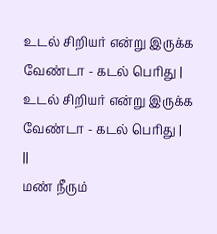உடல் சிறியர் என்று இருக்க வேண்டா - கடல் பெரிது |
உடல் சிறியர் என்று இருக்க வேண்டா - கடல் பெரிது |
||
மண் நீரும்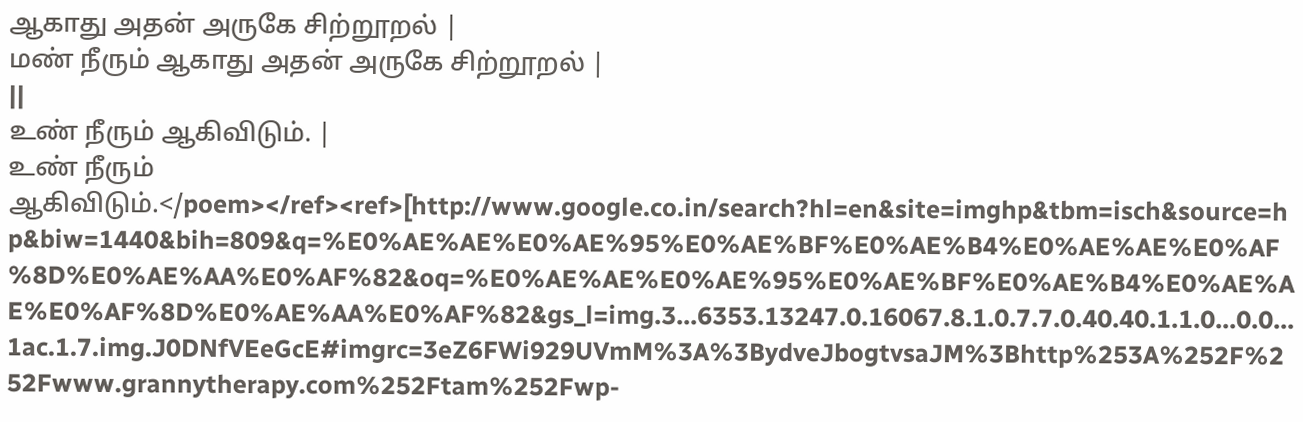ஆகாது அதன் அருகே சிற்றூறல் |
மண் நீரும் ஆகாது அதன் அருகே சிற்றூறல் |
||
உண் நீரும் ஆகிவிடும். |
உண் நீரும் ஆகிவிடும்.</poem></ref><ref>[http://www.google.co.in/search?hl=en&site=imghp&tbm=isch&source=hp&biw=1440&bih=809&q=%E0%AE%AE%E0%AE%95%E0%AE%BF%E0%AE%B4%E0%AE%AE%E0%AF%8D%E0%AE%AA%E0%AF%82&oq=%E0%AE%AE%E0%AE%95%E0%AE%BF%E0%AE%B4%E0%AE%AE%E0%AF%8D%E0%AE%AA%E0%AF%82&gs_l=img.3...6353.13247.0.16067.8.1.0.7.7.0.40.40.1.1.0...0.0...1ac.1.7.img.J0DNfVEeGcE#imgrc=3eZ6FWi929UVmM%3A%3BydveJbogtvsaJM%3Bhttp%253A%252F%252Fwww.grannytherapy.com%252Ftam%252Fwp-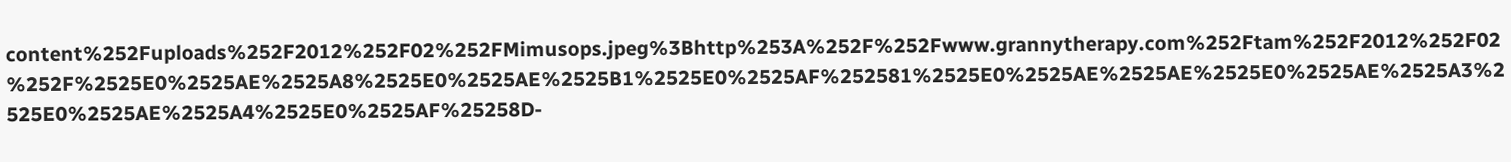content%252Fuploads%252F2012%252F02%252FMimusops.jpeg%3Bhttp%253A%252F%252Fwww.grannytherapy.com%252Ftam%252F2012%252F02%252F%2525E0%2525AE%2525A8%2525E0%2525AE%2525B1%2525E0%2525AF%252581%2525E0%2525AE%2525AE%2525E0%2525AE%2525A3%2525E0%2525AE%2525A4%2525E0%2525AF%25258D-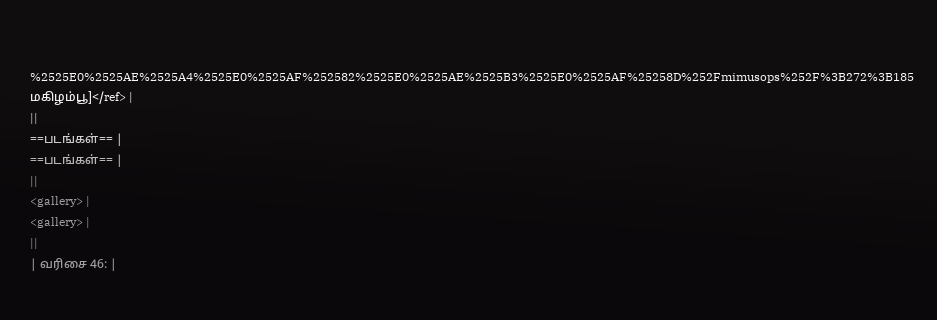%2525E0%2525AE%2525A4%2525E0%2525AF%252582%2525E0%2525AE%2525B3%2525E0%2525AF%25258D%252Fmimusops%252F%3B272%3B185 மகிழம்பூ]</ref> |
||
==படங்கள்== |
==படங்கள்== |
||
<gallery> |
<gallery> |
||
| வரிசை 46: |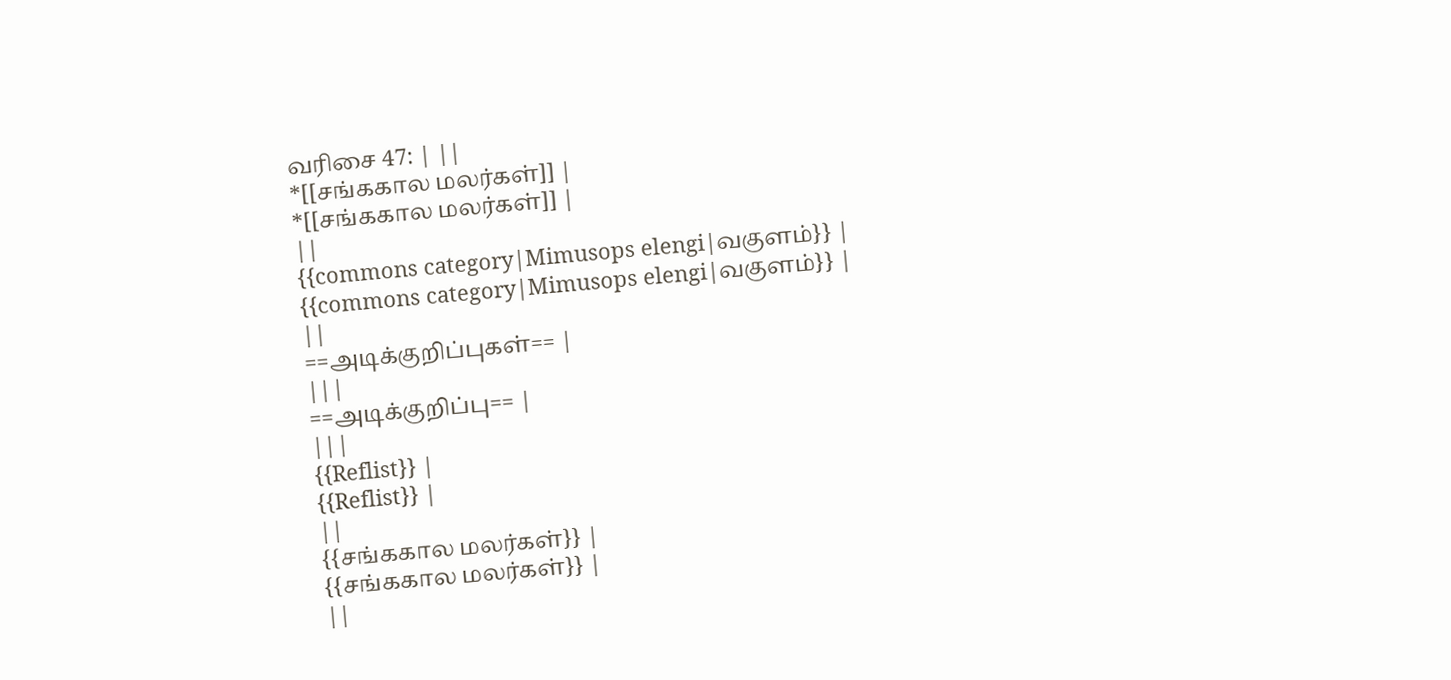வரிசை 47: | ||
*[[சங்ககால மலர்கள்]] |
*[[சங்ககால மலர்கள்]] |
||
{{commons category|Mimusops elengi|வகுளம்}} |
{{commons category|Mimusops elengi|வகுளம்}} |
||
==அடிக்குறிப்புகள்== |
|||
==அடிக்குறிப்பு== |
|||
{{Reflist}} |
{{Reflist}} |
||
{{சங்ககால மலர்கள்}} |
{{சங்ககால மலர்கள்}} |
||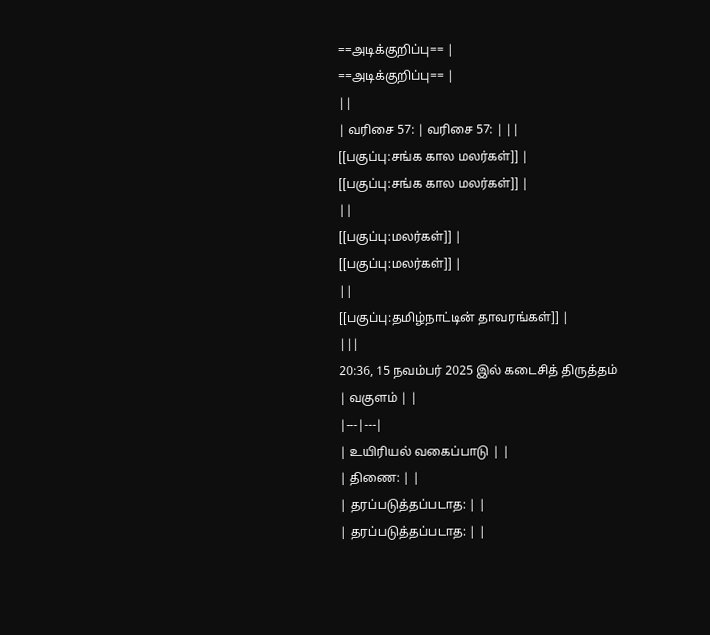==அடிக்குறிப்பு== |
==அடிக்குறிப்பு== |
||
| வரிசை 57: | வரிசை 57: | ||
[[பகுப்பு:சங்க கால மலர்கள்]] |
[[பகுப்பு:சங்க கால மலர்கள்]] |
||
[[பகுப்பு:மலர்கள்]] |
[[பகுப்பு:மலர்கள்]] |
||
[[பகுப்பு:தமிழ்நாட்டின் தாவரங்கள்]] |
|||
20:36, 15 நவம்பர் 2025 இல் கடைசித் திருத்தம்
| வகுளம் | |
|---|---|
| உயிரியல் வகைப்பாடு | |
| திணை: | |
| தரப்படுத்தப்படாத: | |
| தரப்படுத்தப்படாத: | |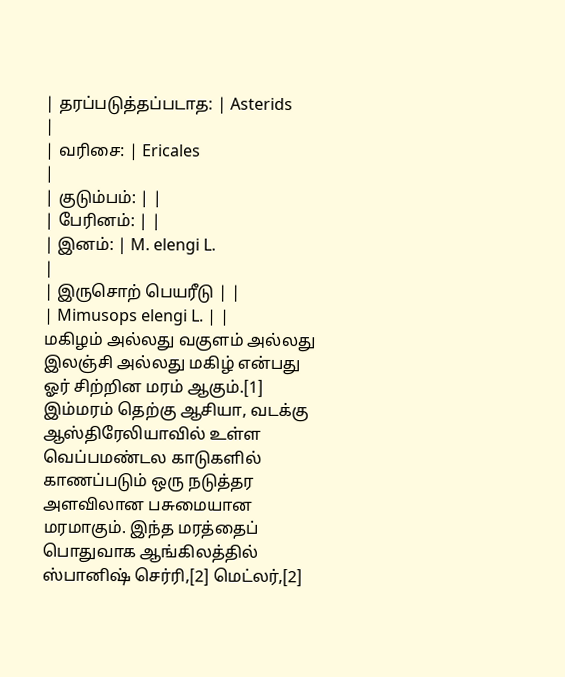| தரப்படுத்தப்படாத: | Asterids
|
| வரிசை: | Ericales
|
| குடும்பம்: | |
| பேரினம்: | |
| இனம்: | M. elengi L.
|
| இருசொற் பெயரீடு | |
| Mimusops elengi L. | |
மகிழம் அல்லது வகுளம் அல்லது இலஞ்சி அல்லது மகிழ் என்பது ஓர் சிற்றின மரம் ஆகும்.[1] இம்மரம் தெற்கு ஆசியா, வடக்கு ஆஸ்திரேலியாவில் உள்ள வெப்பமண்டல காடுகளில் காணப்படும் ஒரு நடுத்தர அளவிலான பசுமையான மரமாகும். இந்த மரத்தைப் பொதுவாக ஆங்கிலத்தில் ஸ்பானிஷ் செர்ரி,[2] மெட்லர்,[2]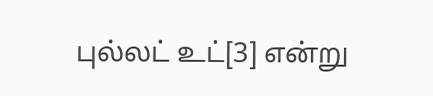புல்லட் உட்[3] என்று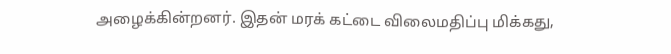அழைக்கின்றனர். இதன் மரக் கட்டை விலைமதிப்பு மிக்கது,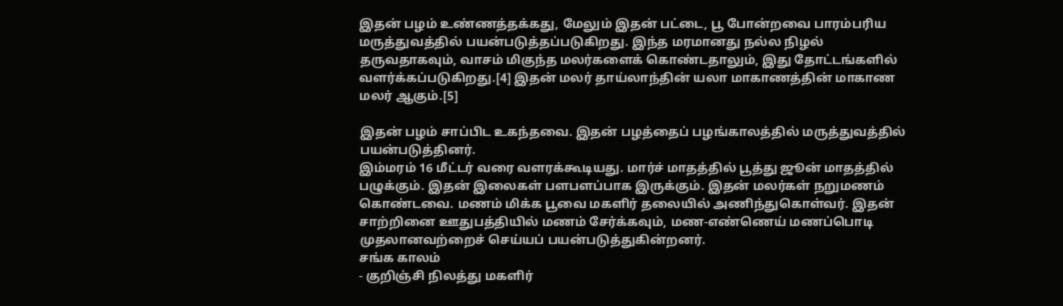இதன் பழம் உண்ணத்தக்கது, மேலும் இதன் பட்டை, பூ போன்றவை பாரம்பரிய மருத்துவத்தில் பயன்படுத்தப்படுகிறது. இந்த மரமானது நல்ல நிழல் தருவதாகவும், வாசம் மிகுந்த மலர்களைக் கொண்டதாலும், இது தோட்டங்களில் வளர்க்கப்படுகிறது.[4] இதன் மலர் தாய்லாந்தின் யலா மாகாணத்தின் மாகாண மலர் ஆகும்.[5]

இதன் பழம் சாப்பிட உகந்தவை. இதன் பழத்தைப் பழங்காலத்தில் மருத்துவத்தில் பயன்படுத்தினர்.
இம்மரம் 16 மீட்டர் வரை வளரக்கூடியது. மார்ச் மாதத்தில் பூத்து ஜூன் மாதத்தில் பழுக்கும். இதன் இலைகள் பளபளப்பாக இருக்கும். இதன் மலர்கள் நறுமணம் கொண்டவை. மணம் மிக்க பூவை மகளிர் தலையில் அணிந்துகொள்வர். இதன் சாற்றினை ஊதுபத்தியில் மணம் சேர்க்கவும், மண-எண்ணெய் மணப்பொடி முதலானவற்றைச் செய்யப் பயன்படுத்துகின்றனர்.
சங்க காலம்
- குறிஞ்சி நிலத்து மகளிர்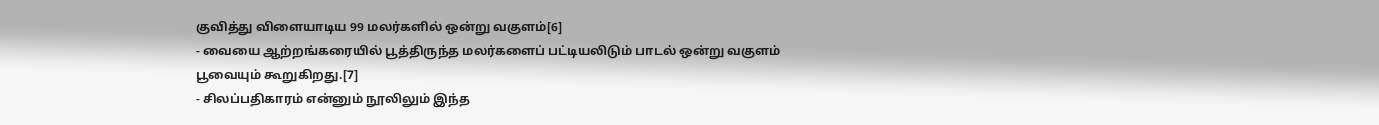குவித்து விளையாடிய 99 மலர்களில் ஒன்று வகுளம்[6]
- வையை ஆற்றங்கரையில் பூத்திருந்த மலர்களைப் பட்டியலிடும் பாடல் ஒன்று வகுளம் பூவையும் கூறுகிறது.[7]
- சிலப்பதிகாரம் என்னும் நூலிலும் இந்த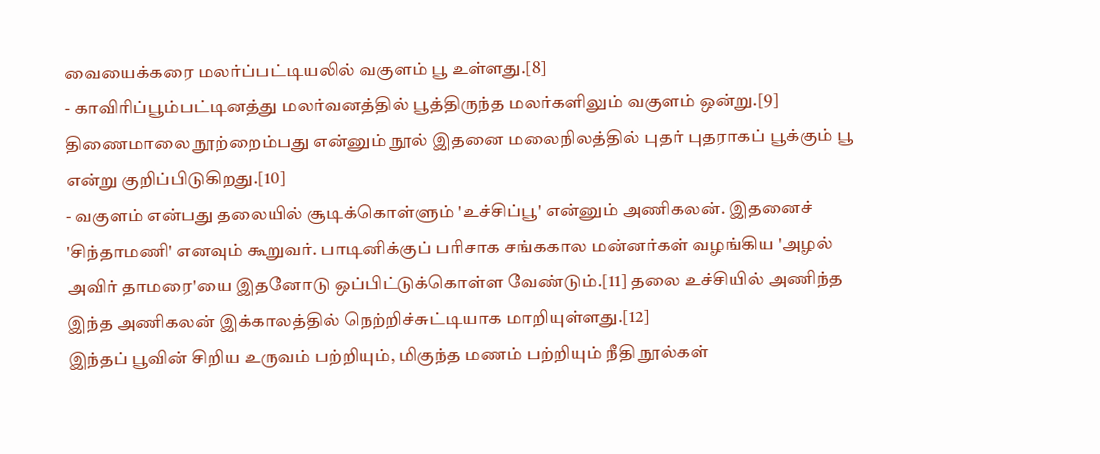வையைக்கரை மலர்ப்பட்டியலில் வகுளம் பூ உள்ளது.[8]
- காவிரிப்பூம்பட்டினத்து மலர்வனத்தில் பூத்திருந்த மலர்களிலும் வகுளம் ஒன்று.[9]
திணைமாலை நூற்றைம்பது என்னும் நூல் இதனை மலைநிலத்தில் புதர் புதராகப் பூக்கும் பூ என்று குறிப்பிடுகிறது.[10]
- வகுளம் என்பது தலையில் சூடிக்கொள்ளும் 'உச்சிப்பூ' என்னும் அணிகலன். இதனைச் 'சிந்தாமணி' எனவும் கூறுவர். பாடினிக்குப் பரிசாக சங்ககால மன்னர்கள் வழங்கிய 'அழல் அவிர் தாமரை'யை இதனோடு ஒப்பிட்டுக்கொள்ள வேண்டும்.[11] தலை உச்சியில் அணிந்த இந்த அணிகலன் இக்காலத்தில் நெற்றிச்சுட்டியாக மாறியுள்ளது.[12]
இந்தப் பூவின் சிறிய உருவம் பற்றியும், மிகுந்த மணம் பற்றியும் நீதி நூல்கள்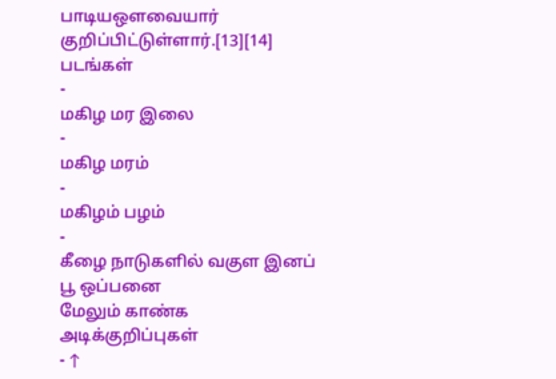பாடியஔவையார் குறிப்பிட்டுள்ளார்.[13][14]
படங்கள்
-
மகிழ மர இலை
-
மகிழ மரம்
-
மகிழம் பழம்
-
கீழை நாடுகளில் வகுள இனப் பூ ஒப்பனை
மேலும் காண்க
அடிக்குறிப்புகள்
- ↑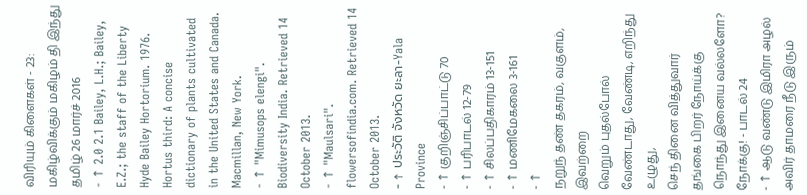விரியும் கிளைகள் - 23: மகிழ்விக்கும் மகிழம் தி இந்து தமிழ் 26 மார்ச் 2016
- ↑ 2.0 2.1 Bailey, L.H.; Bailey, E.Z.; the staff of the Liberty Hyde Bailey Hortorium. 1976. Hortus third: A concise dictionary of plants cultivated in the United States and Canada. Macmillan, New York.
- ↑ "Mimusops elengi". Biodiversity India. Retrieved 14 October 2013.
- ↑ "Maulsari". flowersofindia.com. Retrieved 14 October 2013.
- ↑ ประวัติ จังหวัด ยะลา-Yala Province
- ↑ குறிஞ்சிப்பாட்டு 70
- ↑ பரிபாடல் 12-79
- ↑ சிலப்பதிகாரம் 13-151
- ↑ மணிமேகலை 3-161
- ↑
நறுந் தண் தகரம், வகுளம், இவற்றை
வெறும் புதல்போல் வேண்டாது, வேண்டி, எறிந்து உழுது,
செந் தினை வித்துவார் தங்கை பிறர் நோய்க்கு
நொந்து இனைய வல்லளோ? நோக்கு! - பாடல் 24
- ↑ ஆடு வண்டு இமிரா அழல் அவிர் தாமரை நீடு இரும்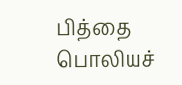பித்தை பொலியச்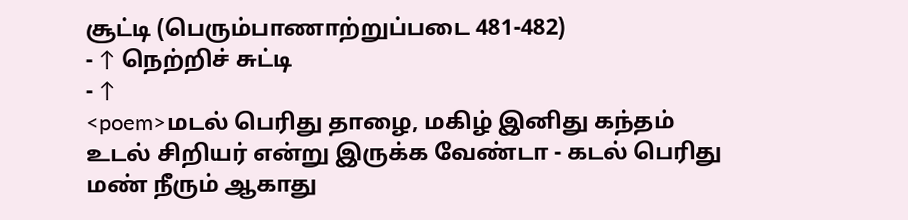சூட்டி (பெரும்பாணாற்றுப்படை 481-482)
- ↑ நெற்றிச் சுட்டி
- ↑
<poem>மடல் பெரிது தாழை, மகிழ் இனிது கந்தம்
உடல் சிறியர் என்று இருக்க வேண்டா - கடல் பெரிது
மண் நீரும் ஆகாது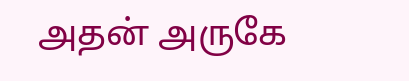அதன் அருகே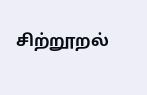சிற்றூறல்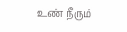உண் நீரும்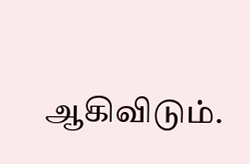ஆகிவிடும்.